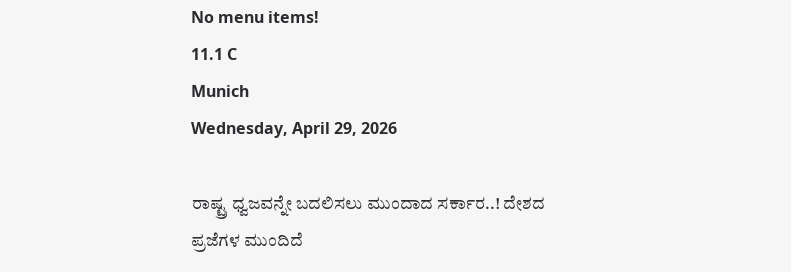No menu items!
11.1 C
Munich
Wednesday, April 29, 2026

ರಾಷ್ಟ್ರ ಧ್ವಜವನ್ನೇ ಬದಲಿಸಲು ಮುಂದಾದ ಸರ್ಕಾರ..! ದೇಶದ ಪ್ರಜೆಗಳ ಮುಂದಿದೆ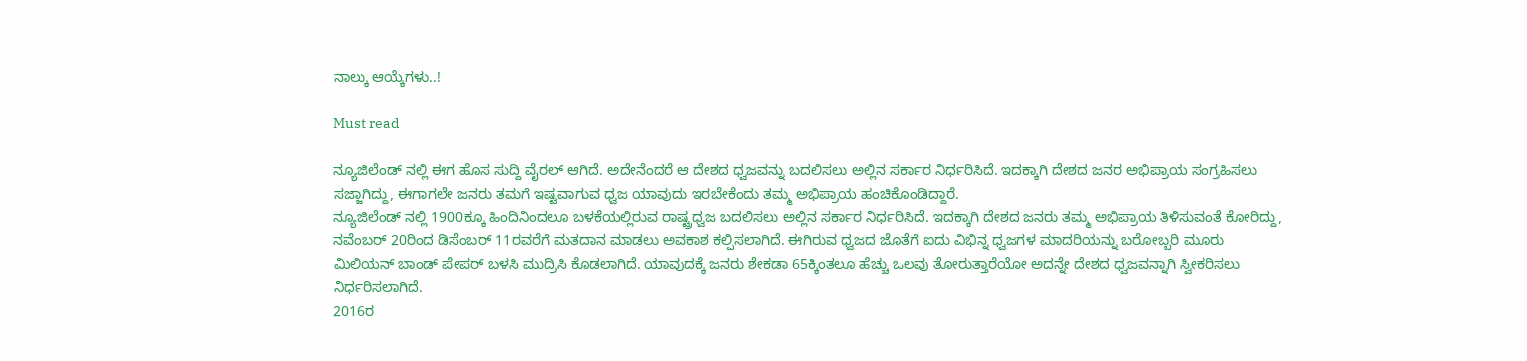ನಾಲ್ಕು ಆಯ್ಕೆಗಳು..!

Must read

ನ್ಯೂಜಿಲೆಂಡ್ ನಲ್ಲಿ ಈಗ ಹೊಸ ಸುದ್ದಿ ವೈರಲ್ ಆಗಿದೆ. ಅದೇನೆಂದರೆ ಆ ದೇಶದ ಧ್ವಜವನ್ನು ಬದಲಿಸಲು ಅಲ್ಲಿನ ಸರ್ಕಾರ ನಿರ್ಧರಿಸಿದೆ. ಇದಕ್ಕಾಗಿ ದೇಶದ ಜನರ ಅಭಿಪ್ರಾಯ ಸಂಗ್ರಹಿಸಲು ಸಜ್ಜಾಗಿದ್ದು, ಈಗಾಗಲೇ ಜನರು ತಮಗೆ ಇಷ್ಟವಾಗುವ ಧ್ವಜ ಯಾವುದು ಇರಬೇಕೆಂದು ತಮ್ಮ ಅಭಿಪ್ರಾಯ ಹಂಚಿಕೊಂಡಿದ್ದಾರೆ.
ನ್ಯೂಜಿಲೆಂಡ್ ನಲ್ಲಿ 1900ಕ್ಕೂ ಹಿಂದಿನಿಂದಲೂ ಬಳಕೆಯಲ್ಲಿರುವ ರಾಷ್ಟ್ರಧ್ವಜ ಬದಲಿಸಲು ಅಲ್ಲಿನ ಸರ್ಕಾರ ನಿರ್ಧರಿಸಿದೆ. ಇದಕ್ಕಾಗಿ ದೇಶದ ಜನರು ತಮ್ಮ ಅಭಿಪ್ರಾಯ ತಿಳಿಸುವಂತೆ ಕೋರಿದ್ದು, ನವೆಂಬರ್ 20ರಿಂದ ಡಿಸೆಂಬರ್ 11ರವರೆಗೆ ಮತದಾನ ಮಾಡಲು ಅವಕಾಶ ಕಲ್ಪಿಸಲಾಗಿದೆ. ಈಗಿರುವ ಧ್ವಜದ ಜೊತೆಗೆ ಐದು ವಿಭಿನ್ನ ಧ್ವಜಗಳ ಮಾದರಿಯನ್ನು ಬರೋಬ್ಬರಿ ಮೂರು ಮಿಲಿಯನ್ ಬಾಂಡ್ ಪೇಪರ್ ಬಳಸಿ ಮುದ್ರಿಸಿ ಕೊಡಲಾಗಿದೆ. ಯಾವುದಕ್ಕೆ ಜನರು ಶೇಕಡಾ 65ಕ್ಕಿಂತಲೂ ಹೆಚ್ಚು ಒಲವು ತೋರುತ್ತಾರೆಯೋ ಅದನ್ನೇ ದೇಶದ ಧ್ವಜವನ್ನಾಗಿ ಸ್ವೀಕರಿಸಲು ನಿರ್ಧರಿಸಲಾಗಿದೆ.
2016ರ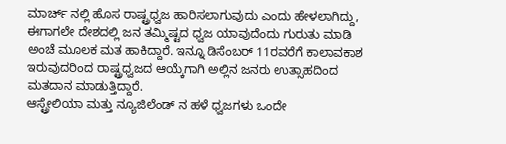ಮಾರ್ಚ್ ನಲ್ಲಿ ಹೊಸ ರಾಷ್ಟ್ರಧ್ವಜ ಹಾರಿಸಲಾಗುವುದು ಎಂದು ಹೇಳಲಾಗಿದ್ದು, ಈಗಾಗಲೇ ದೇಶದಲ್ಲಿ ಜನ ತಮ್ಮಿಷ್ಟದ ಧ್ವಜ ಯಾವುದೆಂದು ಗುರುತು ಮಾಡಿ ಅಂಚೆ ಮೂಲಕ ಮತ ಹಾಕಿದ್ದಾರೆ. ಇನ್ನೂ ಡಿಸೆಂಬರ್ 11ರವರೆಗೆ ಕಾಲಾವಕಾಶ ಇರುವುದರಿಂದ ರಾಷ್ಟ್ರಧ್ವಜದ ಆಯ್ಕೆಗಾಗಿ ಅಲ್ಲಿನ ಜನರು ಉತ್ಸಾಹದಿಂದ ಮತದಾನ ಮಾಡುತ್ತಿದ್ದಾರೆ.
ಆಸ್ಟ್ರೇಲಿಯಾ ಮತ್ತು ನ್ಯೂಜಿಲೆಂಡ್ ನ ಹಳೆ ಧ್ವಜಗಳು ಒಂದೇ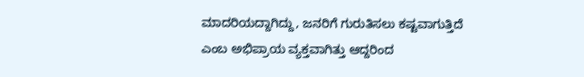ಮಾದರಿಯದ್ದಾಗಿದ್ದು, ಜನರಿಗೆ ಗುರುತಿಸಲು ಕಷ್ಟವಾಗುತ್ತಿದೆ ಎಂಬ ಅಭಿಪ್ರಾಯ ವ್ಯಕ್ತವಾಗಿತ್ತು ಆದ್ದರಿಂದ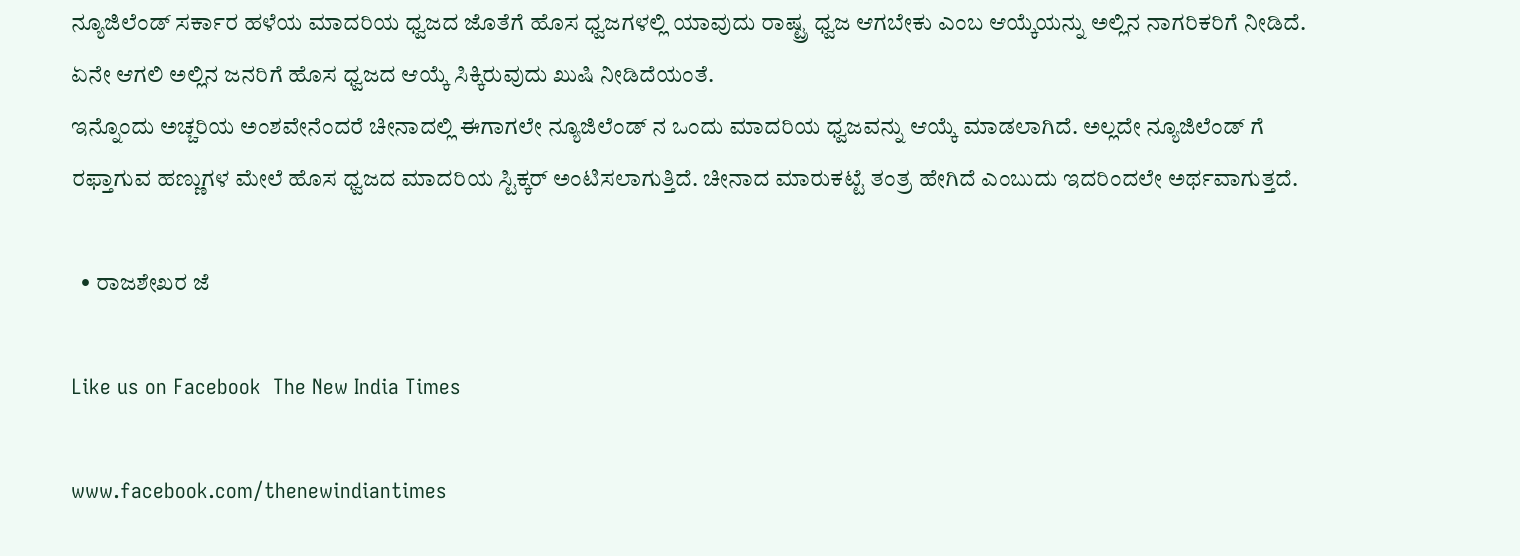ನ್ಯೂಜಿಲೆಂಡ್ ಸರ್ಕಾರ ಹಳೆಯ ಮಾದರಿಯ ಧ್ವಜದ ಜೊತೆಗೆ ಹೊಸ ಧ್ವಜಗಳಲ್ಲಿ ಯಾವುದು ರಾಷ್ಟ್ರ ಧ್ವಜ ಆಗಬೇಕು ಎಂಬ ಆಯ್ಕೆಯನ್ನು ಅಲ್ಲಿನ ನಾಗರಿಕರಿಗೆ ನೀಡಿದೆ. ಏನೇ ಆಗಲಿ ಅಲ್ಲಿನ ಜನರಿಗೆ ಹೊಸ ಧ್ವಜದ ಆಯ್ಕೆ ಸಿಕ್ಕಿರುವುದು ಖುಷಿ ನೀಡಿದೆಯಂತೆ.
ಇನ್ನೊಂದು ಅಚ್ಚರಿಯ ಅಂಶವೇನೆಂದರೆ ಚೀನಾದಲ್ಲಿ ಈಗಾಗಲೇ ನ್ಯೂಜಿಲೆಂಡ್ ನ ಒಂದು ಮಾದರಿಯ ಧ್ವಜವನ್ನು ಆಯ್ಕೆ ಮಾಡಲಾಗಿದೆ. ಅಲ್ಲದೇ ನ್ಯೂಜಿಲೆಂಡ್ ಗೆ ರಫ್ತಾಗುವ ಹಣ್ಣುಗಳ ಮೇಲೆ ಹೊಸ ಧ್ವಜದ ಮಾದರಿಯ ಸ್ಟಿಕ್ಕರ್ ಅಂಟಿಸಲಾಗುತ್ತಿದೆ. ಚೀನಾದ ಮಾರುಕಟ್ಟೆ ತಂತ್ರ ಹೇಗಿದೆ ಎಂಬುದು ಇದರಿಂದಲೇ ಅರ್ಥವಾಗುತ್ತದೆ.

  • ರಾಜಶೇಖರ ಜೆ

Like us on Facebook  The New India Times

www.facebook.com/thenewindiantimes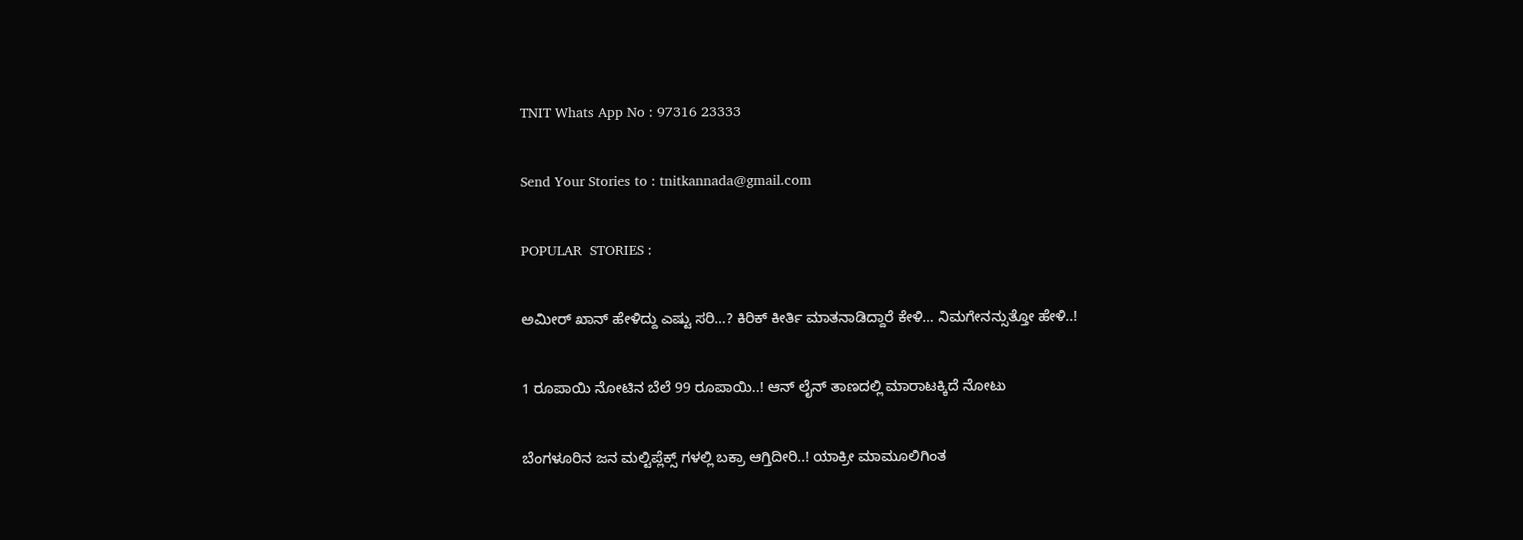TNIT Whats App No : 97316 23333

Send Your Stories to : tnitkannada@gmail.com

POPULAR  STORIES :

ಅಮೀರ್ ಖಾನ್ ಹೇಳಿದ್ದು ಎಷ್ಟು ಸರಿ…? ಕಿರಿಕ್ ಕೀರ್ತಿ ಮಾತನಾಡಿದ್ದಾರೆ ಕೇಳಿ… ನಿಮಗೇನನ್ಸುತ್ತೋ ಹೇಳಿ..!

1 ರೂಪಾಯಿ ನೋಟಿನ ಬೆಲೆ 99 ರೂಪಾಯಿ..! ಆನ್ ಲೈನ್ ತಾಣದಲ್ಲಿ ಮಾರಾಟಕ್ಕಿದೆ ನೋಟು

ಬೆಂಗಳೂರಿನ ಜನ ಮಲ್ಟಿಪ್ಲೆಕ್ಸ್ ಗಳಲ್ಲಿ ಬಕ್ರಾ ಆಗ್ತಿದೀರಿ..! ಯಾಕ್ರೀ ಮಾಮೂಲಿಗಿಂತ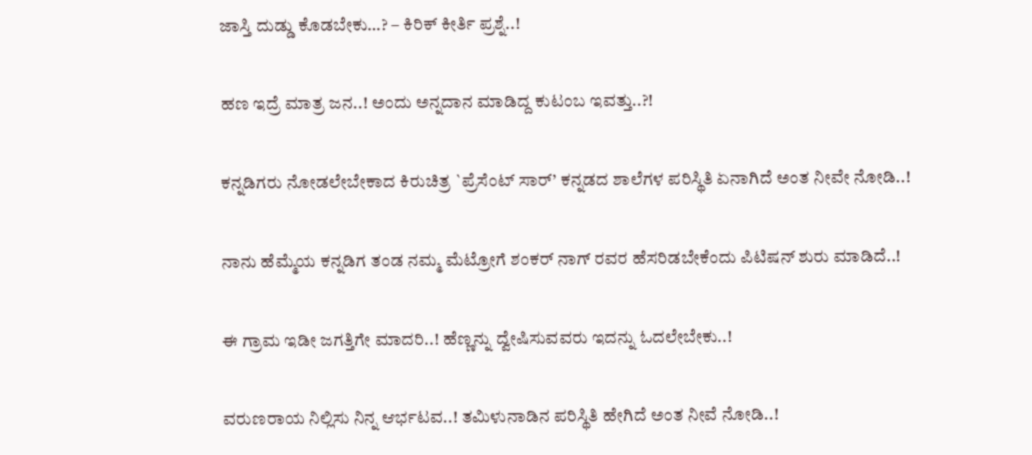ಜಾಸ್ತಿ ದುಡ್ಡು ಕೊಡಬೇಕು…? – ಕಿರಿಕ್ ಕೀರ್ತಿ ಪ್ರಶ್ನೆ..!

ಹಣ ಇದ್ರೆ ಮಾತ್ರ ಜನ..! ಅಂದು ಅನ್ನದಾನ ಮಾಡಿದ್ದ ಕುಟಂಬ ಇವತ್ತು..?!

ಕನ್ನಡಿಗರು ನೋಡಲೇಬೇಕಾದ ಕಿರುಚಿತ್ರ `ಪ್ರೆಸೆಂಟ್ ಸಾರ್’ ಕನ್ನಡದ ಶಾಲೆಗಳ ಪರಿಸ್ಥಿತಿ ಏನಾಗಿದೆ ಅಂತ ನೀವೇ ನೋಡಿ..!

ನಾನು ಹೆಮ್ಮೆಯ ಕನ್ನಡಿಗ ತಂಡ ನಮ್ಮ ಮೆಟ್ರೋಗೆ ಶಂಕರ್ ನಾಗ್ ರವರ ಹೆಸರಿಡಬೇಕೆಂದು ಪಿಟಿಷನ್ ಶುರು ಮಾಡಿದೆ..!

ಈ ಗ್ರಾಮ ಇಡೀ ಜಗತ್ತಿಗೇ ಮಾದರಿ..! ಹೆಣ್ಣನ್ನು ದ್ವೇಷಿಸುವವರು ಇದನ್ನು ಓದಲೇಬೇಕು..!

ವರುಣರಾಯ ನಿಲ್ಲಿಸು ನಿನ್ನ ಆರ್ಭಟವ..! ತಮಿಳುನಾಡಿನ ಪರಿಸ್ಥಿತಿ ಹೇಗಿದೆ ಅಂತ ನೀವೆ ನೋಡಿ..!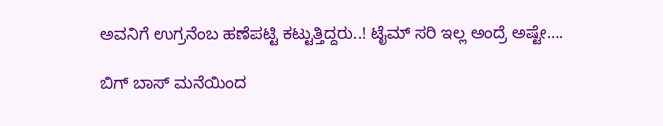ಅವನಿಗೆ ಉಗ್ರನೆಂಬ ಹಣೆಪಟ್ಟಿ ಕಟ್ಟುತ್ತಿದ್ದರು..! ಟೈಮ್ ಸರಿ ಇಲ್ಲ ಅಂದ್ರೆ ಅಷ್ಟೇ….

ಬಿಗ್ ಬಾಸ್ ಮನೆಯಿಂದ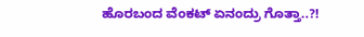ಹೊರಬಂದ ವೆಂಕಟ್ ಏನಂದ್ರು ಗೊತ್ತಾ..?!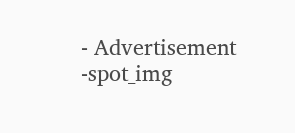- Advertisement -spot_img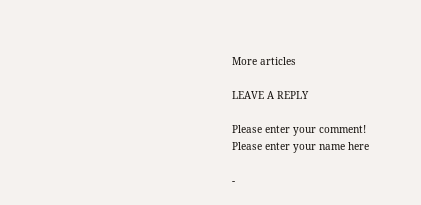More articles

LEAVE A REPLY

Please enter your comment!
Please enter your name here

-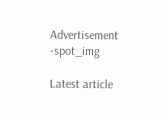Advertisement -spot_img

Latest article